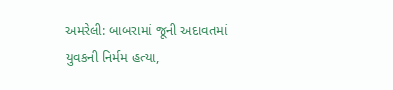અમરેલી: બાબરામાં જૂની અદાવતમાં યુવકની નિર્મમ હત્યા,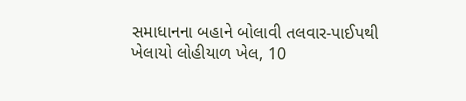સમાધાનના બહાને બોલાવી તલવાર-પાઈપથી ખેલાયો લોહીયાળ ખેલ, 10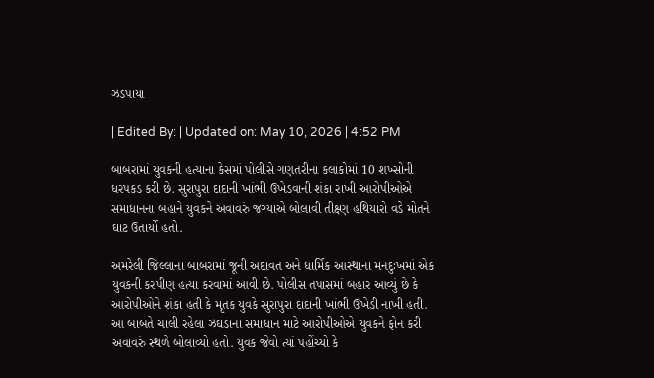ઝડપાયા

| Edited By: | Updated on: May 10, 2026 | 4:52 PM

બાબરામાં યુવકની હત્યાના કેસમાં પોલીસે ગણતરીના કલાકોમાં 10 શખ્સોની ધરપકડ કરી છે. સુરાપુરા દાદાની ખાંભી ઉખેડવાની શંકા રાખી આરોપીઓએ સમાધાનના બહાને યુવકને અવાવરું જગ્યાએ બોલાવી તીક્ષ્ણ હથિયારો વડે મોતને ઘાટ ઉતાર્યો હતો.

અમરેલી જિલ્લાના બાબરામાં જૂની અદાવત અને ધાર્મિક આસ્થાના મનદુઃખમાં એક યુવકની કરપીણ હત્યા કરવામાં આવી છે. પોલીસ તપાસમાં બહાર આવ્યું છે કે આરોપીઓને શંકા હતી કે મૃતક યુવકે સુરાપુરા દાદાની ખાંભી ઉખેડી નાખી હતી. આ બાબતે ચાલી રહેલા ઝઘડાના સમાધાન માટે આરોપીઓએ યુવકને ફોન કરી અવાવરું સ્થળે બોલાવ્યો હતો. યુવક જેવો ત્યાં પહોંચ્યો કે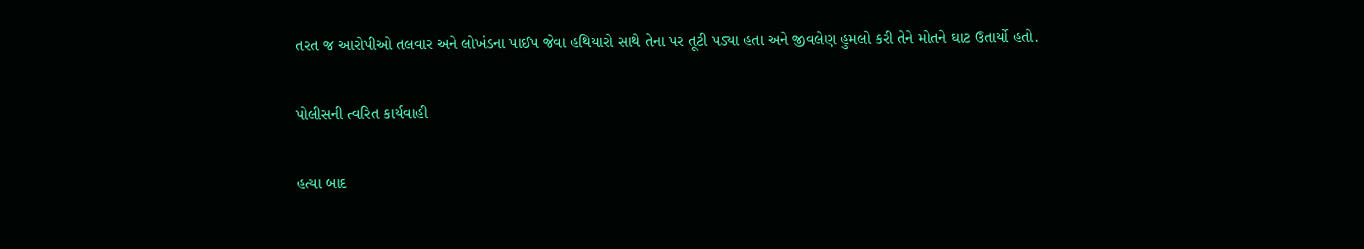તરત જ આરોપીઓ તલવાર અને લોખંડના પાઈપ જેવા હથિયારો સાથે તેના પર તૂટી પડ્યા હતા અને જીવલેણ હુમલો કરી તેને મોતને ઘાટ ઉતાર્યો હતો.

પોલીસની ત્વરિત કાર્યવાહી

હત્યા બાદ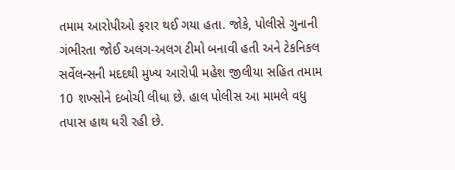તમામ આરોપીઓ ફરાર થઈ ગયા હતા. જોકે, પોલીસે ગુનાની ગંભીરતા જોઈ અલગ-અલગ ટીમો બનાવી હતી અને ટેકનિકલ સર્વેલન્સની મદદથી મુખ્ય આરોપી મહેશ જીલીયા સહિત તમામ 10 શખ્સોને દબોચી લીધા છે. હાલ પોલીસ આ મામલે વધુ તપાસ હાથ ધરી રહી છે.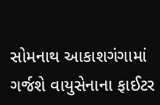સોમનાથ આકાશગંગામાં ગર્જશે વાયુસેનાના ફાઈટર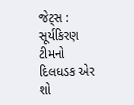જેટ્સ : સૂર્યકિરણ ટીમનો દિલધડક એર શો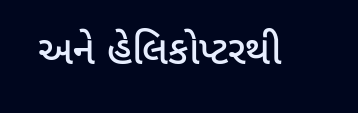અને હેલિકોપ્ટરથી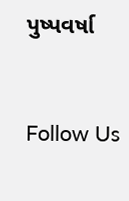પુષ્પવર્ષા



Follow Us